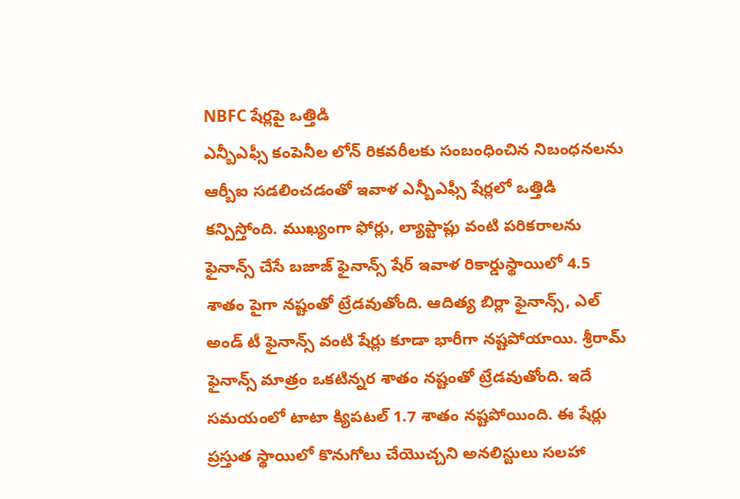NBFC షేర్లపై ఒత్తిడి
ఎన్బీఎఫ్సీ కంపెనీల లోన్ రికవరీలకు సంబంధించిన నిబంధనలను ఆర్బీఐ సడలించడంతో ఇవాళ ఎన్బీఎఫ్సీ షేర్లలో ఒత్తిడి కన్పిస్తోంది. ముఖ్యంగా ఫోర్లు, ల్యాప్టాప్లు వంటి పరికరాలను ఫైనాన్స్ చేసే బజాజ్ ఫైనాన్స్ షేర్ ఇవాళ రికార్డుస్థాయిలో 4.5 శాతం పైగా నష్టంతో ట్రేడవుతోంది. ఆదిత్య బిర్లా ఫైనాన్స్, ఎల్ అండ్ టీ ఫైనాన్స్ వంటి షేర్లు కూడా భారీగా నష్టపోయాయి. శ్రీరామ్ ఫైనాన్స్ మాత్రం ఒకటిన్నర శాతం నష్టంతో ట్రేడవుతోంది. ఇదే సమయంలో టాటా క్యిపటల్ 1.7 శాతం నష్టపోయింది. ఈ షేర్లు ప్రస్తుత స్థాయిలో కొనుగోలు చేయొచ్చని అనలిస్టులు సలహా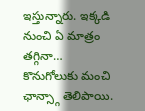ఇస్తున్నారు. ఇక్కడి నుంచి ఏ మాత్రం తగ్గినా… కొనుగోలుకు మంచి ఛాన్స్గా తెలిపాయి.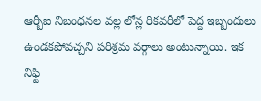ఆర్బీఐ నిబంధనల వల్ల లోన్ల రికవరీలో పెద్ద ఇబ్బందులు ఉండకపోవచ్చని పరిశ్రమ వర్గాలు అంటున్నాయి. ఇక నిఫ్టి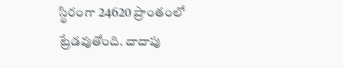స్థిరంగా 24620 ప్రాంతంలో ట్రేడవుతోంది. దాదాపు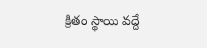క్రితం స్థాయి వద్దే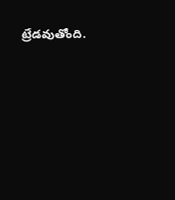ట్రేడవుతోంది.